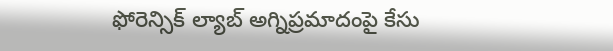ఫోరెన్సిక్ ల్యాబ్ అగ్నిప్రమాదంపై కేసు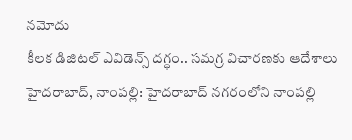నమోదు
కీలక డిజిటల్ ఎవిడెన్స్ దగ్ధం.. సమగ్ర విచారణకు ఆదేశాలు
హైదరాబాద్, నాంపల్లి: హైదరాబాద్ నగరంలోని నాంపల్లి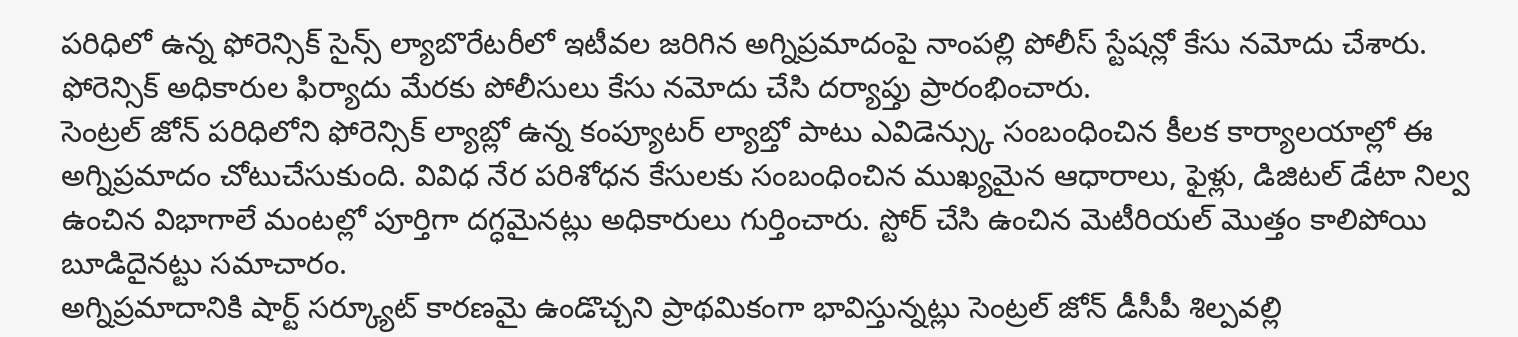పరిధిలో ఉన్న ఫోరెన్సిక్ సైన్స్ ల్యాబొరేటరీలో ఇటీవల జరిగిన అగ్నిప్రమాదంపై నాంపల్లి పోలీస్ స్టేషన్లో కేసు నమోదు చేశారు. ఫోరెన్సిక్ అధికారుల ఫిర్యాదు మేరకు పోలీసులు కేసు నమోదు చేసి దర్యాప్తు ప్రారంభించారు.
సెంట్రల్ జోన్ పరిధిలోని ఫోరెన్సిక్ ల్యాబ్లో ఉన్న కంప్యూటర్ ల్యాబ్తో పాటు ఎవిడెన్స్కు సంబంధించిన కీలక కార్యాలయాల్లో ఈ అగ్నిప్రమాదం చోటుచేసుకుంది. వివిధ నేర పరిశోధన కేసులకు సంబంధించిన ముఖ్యమైన ఆధారాలు, ఫైళ్లు, డిజిటల్ డేటా నిల్వ ఉంచిన విభాగాలే మంటల్లో పూర్తిగా దగ్ధమైనట్లు అధికారులు గుర్తించారు. స్టోర్ చేసి ఉంచిన మెటీరియల్ మొత్తం కాలిపోయి బూడిదైనట్టు సమాచారం.
అగ్నిప్రమాదానికి షార్ట్ సర్క్యూట్ కారణమై ఉండొచ్చని ప్రాథమికంగా భావిస్తున్నట్లు సెంట్రల్ జోన్ డీసీపీ శిల్పవల్లి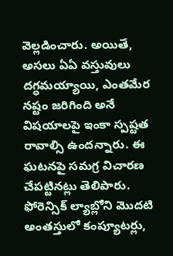వెల్లడించారు. అయితే, అసలు ఏఏ వస్తువులు దగ్ధమయ్యాయి, ఎంతమేర నష్టం జరిగింది అనే విషయాలపై ఇంకా స్పష్టత రావాల్సి ఉందన్నారు. ఈ ఘటనపై సమగ్ర విచారణ చేపట్టినట్లు తెలిపారు.
ఫోరెన్సిక్ ల్యాబ్లోని మొదటి అంతస్తులో కంప్యూటర్లు,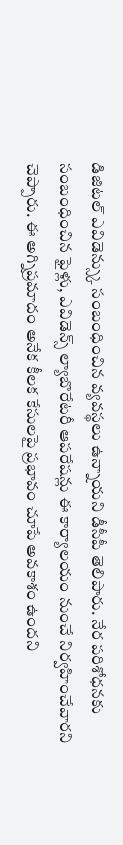డిజిటల్ ఎవిడెన్స్కు సంబంధించిన వ్యవస్థలు ఉన్నాయని డీసీపీ తెలిపారు. నేర పరిశోధనకు సంబంధించిన ఫైళ్లు, ఎవిడెన్స్ ల్యాబొరేటరీ ఆపరేషన్లు ఈ కార్యాలయం నుంచే నిర్వహించేవారని చెప్పారు. ఈ అగ్నిప్రమాదం అనేక కీలక కేసులపై ప్రభావం చూపే అవకాశం ఉందని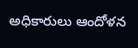అధికారులు ఆందోళన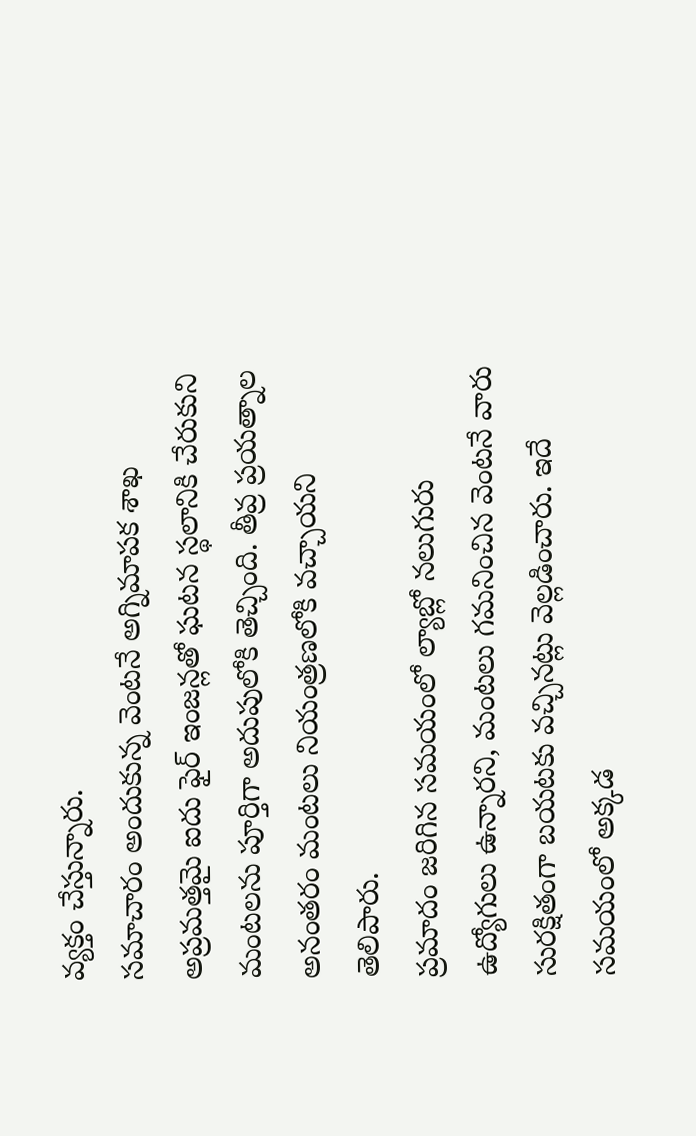వ్యక్తం చేస్తున్నారు.
సమాచారం అందుకున్న వెంటనే అగ్నిమాపక శాఖ అప్రమత్తమై ఐదు ఫైర్ ఇంజన్లతో ఘటన స్థలానికి చేరుకుని మంటలను పూర్తిగా అదుపులోకి తెచ్చింది. తీవ్ర ప్రయత్నాల అనంతరం మంటలు నియంత్రణలోకి వచ్చాయని తెలిపారు.
ప్రమాదం జరిగిన సమయంలో ల్యాబ్లో నలుగురు ఉద్యోగులు ఉన్నారని, మంటలు గమనించిన వెంటనే వారు సురక్షితంగా బయటకు వచ్చినట్లు వెల్లడించారు. ఇదే సమయంలో అక్కడ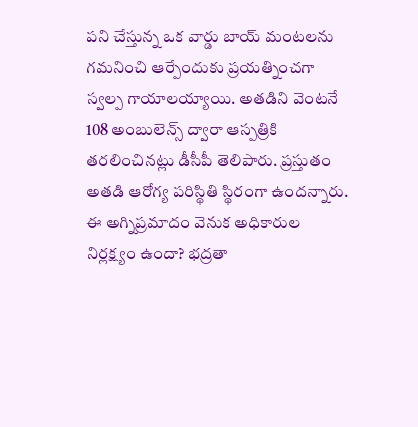పని చేస్తున్న ఒక వార్డు బాయ్ మంటలను గమనించి ఆర్పేందుకు ప్రయత్నించగా స్వల్ప గాయాలయ్యాయి. అతడిని వెంటనే 108 అంబులెన్స్ ద్వారా ఆస్పత్రికి తరలించినట్లు డీసీపీ తెలిపారు. ప్రస్తుతం అతడి ఆరోగ్య పరిస్థితి స్థిరంగా ఉందన్నారు.
ఈ అగ్నిప్రమాదం వెనుక అధికారుల నిర్లక్ష్యం ఉందా? భద్రతా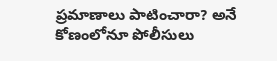ప్రమాణాలు పాటించారా? అనే కోణంలోనూ పోలీసులు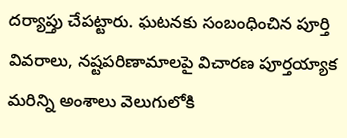దర్యాప్తు చేపట్టారు. ఘటనకు సంబంధించిన పూర్తి వివరాలు, నష్టపరిణామాలపై విచారణ పూర్తయ్యాక మరిన్ని అంశాలు వెలుగులోకి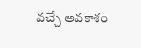వచ్చే అవకాశం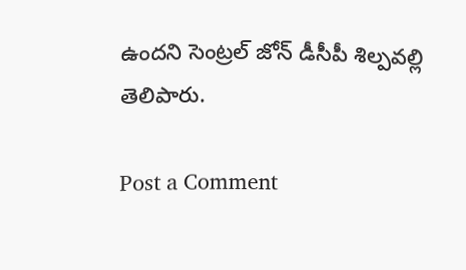ఉందని సెంట్రల్ జోన్ డీసీపీ శిల్పవల్లి తెలిపారు.

Post a Comment